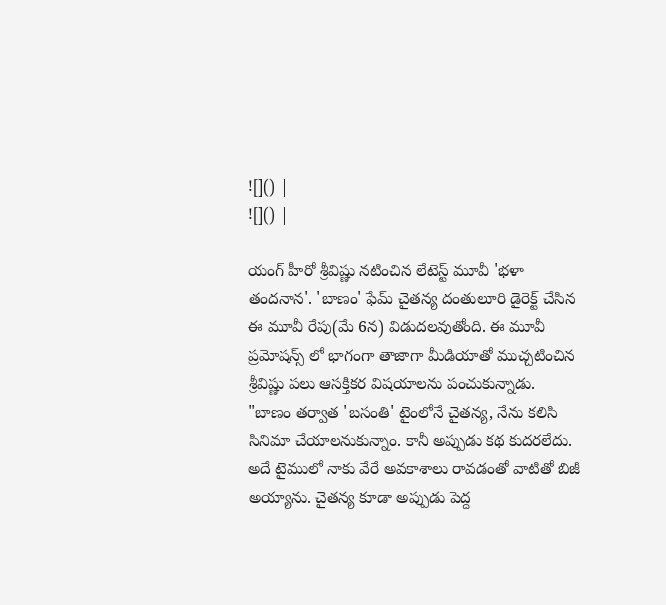![]() |
![]() |

యంగ్ హీరో శ్రీవిష్ణు నటించిన లేటెస్ట్ మూవీ 'భళా తందనాన'. 'బాణం' ఫేమ్ చైతన్య దంతులూరి డైరెక్ట్ చేసిన ఈ మూవీ రేపు(మే 6న) విడుదలవుతోంది. ఈ మూవీ ప్రమోషన్స్ లో భాగంగా తాజాగా మీడియాతో ముచ్చటించిన శ్రీవిష్ణు పలు ఆసక్తికర విషయాలను పంచుకున్నాడు.
"బాణం తర్వాత 'బసంతి' టైంలోనే చైతన్య, నేను కలిసి సినిమా చేయాలనుకున్నాం. కానీ అప్పుడు కథ కుదరలేదు. అదే టైములో నాకు వేరే అవకాశాలు రావడంతో వాటితో బిజీ అయ్యాను. చైతన్య కూడా అప్పుడు పెద్ద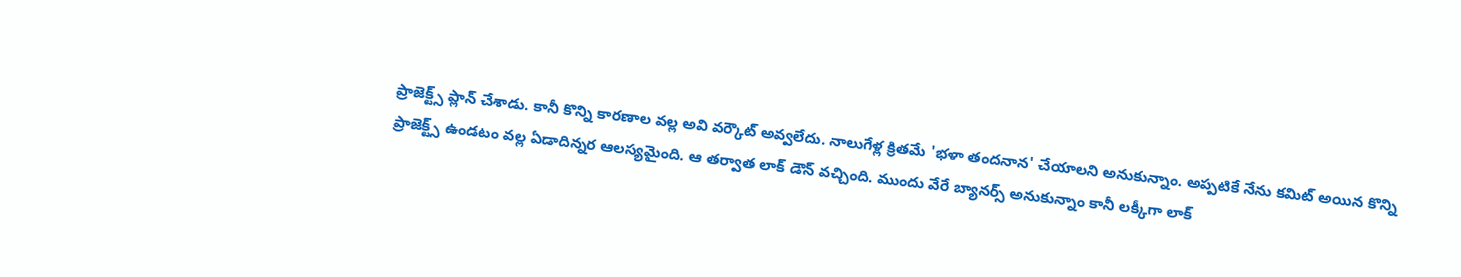ప్రాజెక్ట్స్ ప్లాన్ చేశాడు. కానీ కొన్ని కారణాల వల్ల అవి వర్కౌట్ అవ్వలేదు. నాలుగేళ్ల క్రితమే 'భళా తందనాన' చేయాలని అనుకున్నాం. అప్పటికే నేను కమిట్ అయిన కొన్ని ప్రాజెక్ట్స్ ఉండటం వల్ల ఏడాదిన్నర ఆలస్యమైంది. ఆ తర్వాత లాక్ డౌన్ వచ్చింది. ముందు వేరే బ్యానర్స్ అనుకున్నాం కానీ లక్కీగా లాక్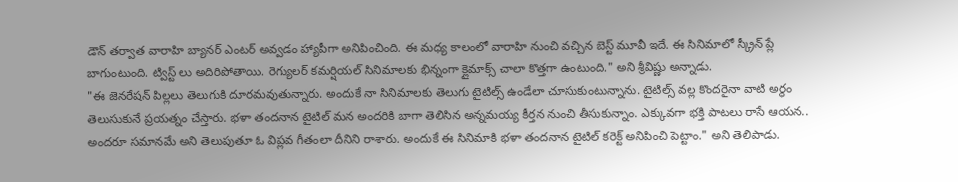డౌన్ తర్వాత వారాహి బ్యానర్ ఎంటర్ అవ్వడం హ్యాపీగా అనిపించింది. ఈ మధ్య కాలంలో వారాహి నుంచి వచ్చిన బెస్ట్ మూవీ ఇదే. ఈ సినిమాలో స్క్రీన్ ప్లే బాగుంటుంది. ట్విస్ట్ లు అదిరిపోతాయి. రెగ్యులర్ కమర్షియల్ సినిమాలకు భిన్నంగా క్లైమాక్స్ చాలా కొత్తగా ఉంటుంది." అని శ్రీవిష్ణు అన్నాడు.
"ఈ జెనరేషన్ పిల్లలు తెలుగుకి దూరమవుతున్నారు. అందుకే నా సినిమాలకు తెలుగు టైటిల్స్ ఉండేలా చూసుకుంటున్నాను. టైటిల్స్ వల్ల కొందరైనా వాటి అర్థం తెలుసుకునే ప్రయత్నం చేస్తారు. భళా తందనాన టైటిల్ మన అందరికి బాగా తెలిసిన అన్నమయ్య కీర్తన నుంచి తీసుకున్నాం. ఎక్కువగా భక్తి పాటలు రాసే ఆయన.. అందరూ సమానమే అని తెలుపుతూ ఓ విప్లవ గీతంలా దీనిని రాశారు. అందుకే ఈ సినిమాకి భళా తందనాన టైటిల్ కరెక్ట్ అనిపించి పెట్టాం." అని తెలిపాడు.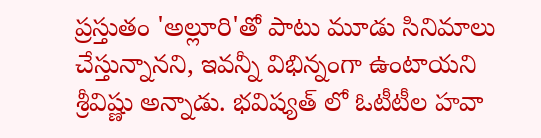ప్రస్తుతం 'అల్లూరి'తో పాటు మూడు సినిమాలు చేస్తున్నానని, ఇవన్నీ విభిన్నంగా ఉంటాయని శ్రీవిష్ణు అన్నాడు. భవిష్యత్ లో ఓటీటీల హవా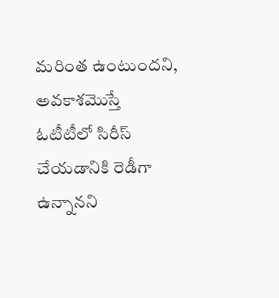మరింత ఉంటుందని, అవకాశమొస్తే ఓటీటీలో సిరీస్ చేయడానికి రెడీగా ఉన్నానని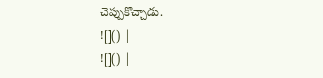చెప్పుకొచ్చాడు.
![]() |
![]() |